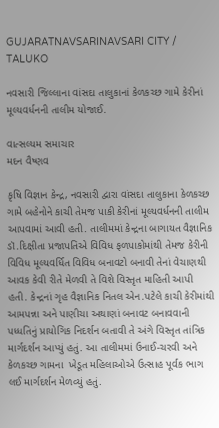GUJARATNAVSARINAVSARI CITY / TALUKO

નવસારી જિલ્લાના વાંસદા તાલુકાનાં કેળકચ્છ ગામે કેરીનાં મૂલ્યવર્ધનની તાલીમ યોજાઈ.

વાત્સલ્યમ સમાચાર
મદન વૈષ્ણવ

કૃષિ વિજ્ઞાન કેન્દ્ર, નવસારી દ્વારા વાંસદા તાલુકાના કેળકચ્છ ગામે બહેનોને કાચી તેમજ પાકી કેરીનાં મૂલ્યવર્ધનની તાલીમ આપવામાં આવી હતી. તાલીમમાં કેન્દ્રના બાગાયત વૈજ્ઞાનિક ડૉ.દિક્ષીતા પ્રજાપતિએ વિવિધ ફળપાકોમાંથી તેમજ કેરીની વિવિધ મૂલ્યવર્ધિત વિવિધ બનાવટો બનાવી તેનાં વેચાણથી આવક કેવી રીતે મેળવી તે વિશે વિસ્તૃત માહિતી આપી હતી. કેન્દ્રનાં ગૃહ વૈજ્ઞાનિક નિતલ એન.પટેલે કાચી કેરીમાંથી આમપન્ના અને પાણીચા અથાણાં બનાવટ બનાવવાની પધ્ધતિનું પ્રાયોગિક નિદર્શન બતાવી તે અંગે વિસ્તૃત તાંત્રિક માર્ગદર્શન આપ્યું હતું. આ તાલીમમાં ઉનાઈ-ચરવી અને કેળકચ્છ ગામના  ખેડૂત મહિલાઓએ ઉત્સાહ પૂર્વક ભાગ લઈ માર્ગદર્શન મેળવ્યું હતું.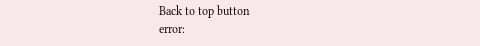Back to top button
error: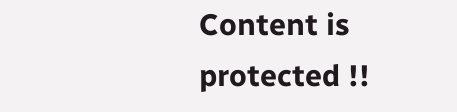Content is protected !!